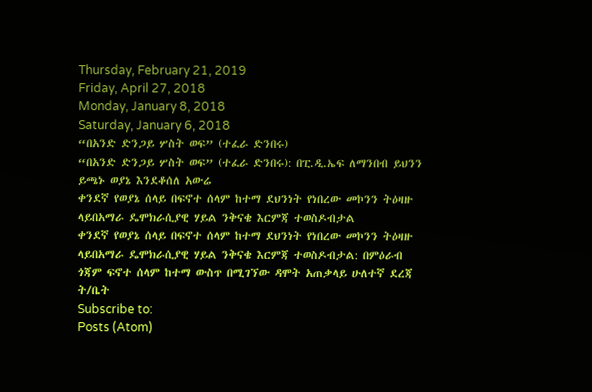Thursday, February 21, 2019
Friday, April 27, 2018
Monday, January 8, 2018
Saturday, January 6, 2018
“በአንድ ድንጋይ ሦስት ወፍ” (ተፈራ ድንበሩ)
“በአንድ ድንጋይ ሦስት ወፍ” (ተፈራ ድንበሩ): በፒ.ዲ.ኤፍ ለማንበብ ይህንን ይጫኑ ወያኔ እንደቆሰለ አውሬ
ቀንደኛ የወያኔ ሰላይ በፍኖተ ሰላም ከተማ ደህንነት የነበረው መኮንን ትዕዛዙ ላይበአማራ ዴሞክራሲያዊ ሃይል ንቅናቄ እርምጃ ተወስዶብታል
ቀንደኛ የወያኔ ሰላይ በፍኖተ ሰላም ከተማ ደህንነት የነበረው መኮንን ትዕዛዙ ላይበአማራ ዴሞክራሲያዊ ሃይል ንቅናቄ እርምጃ ተወስዶብታል: በምዕራብ ጎጃም ፍኖተ ሰላም ከተማ ውስጥ በሚገኘው ዳሞት አጠቃላይ ሁለተኛ ደረጃ ት/ቤት
Subscribe to:
Posts (Atom)